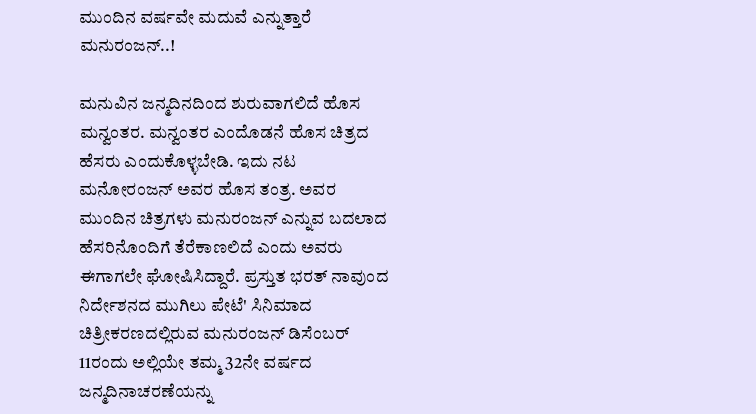ಮುಂದಿನ ವರ್ಷವೇ ಮದುವೆ ಎನ್ನುತ್ತಾರೆ ಮನುರಂಜನ್..!

ಮನುವಿನ ಜನ್ಮದಿನದಿಂದ ಶುರುವಾಗಲಿದೆ ಹೊಸ ಮನ್ವಂತರ. ಮನ್ವಂತರ ಎಂದೊಡನೆ ಹೊಸ ಚಿತ್ರದ ಹೆಸರು ಎಂದುಕೊಳ್ಳಬೇಡಿ. ಇದು ನಟ ಮನೋರಂಜನ್ ಅವರ ಹೊಸ ತಂತ್ರ. ಅವರ ಮುಂದಿನ ಚಿತ್ರಗಳು ಮನುರಂಜನ್ ಎನ್ನುವ ಬದಲಾದ ಹೆಸರಿನೊಂದಿಗೆ ತೆರೆಕಾಣಲಿದೆ ಎಂದು ಅವರು ಈಗಾಗಲೇ ಘೋಷಿಸಿದ್ದಾರೆ. ಪ್ರಸ್ತುತ ಭರತ್ ನಾವುಂದ ನಿರ್ದೇಶನದ ಮುಗಿಲು ಪೇಟೆ' ಸಿನಿಮಾದ ಚಿತ್ರೀಕರಣದಲ್ಲಿರುವ ಮನುರಂಜನ್ ಡಿಸೆಂಬರ್ 11ರಂದು ಅಲ್ಲಿಯೇ ತಮ್ಮ 32ನೇ ವರ್ಷದ ಜನ್ಮದಿನಾಚರಣೆಯನ್ನು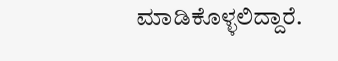ಮಾಡಿಕೊಳ್ಳಲಿದ್ದಾರೆ.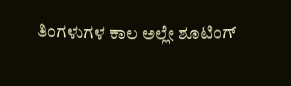ತಿಂಗಳುಗಳ ಕಾಲ ಅಲ್ಲೇ ಶೂಟಿಂಗ್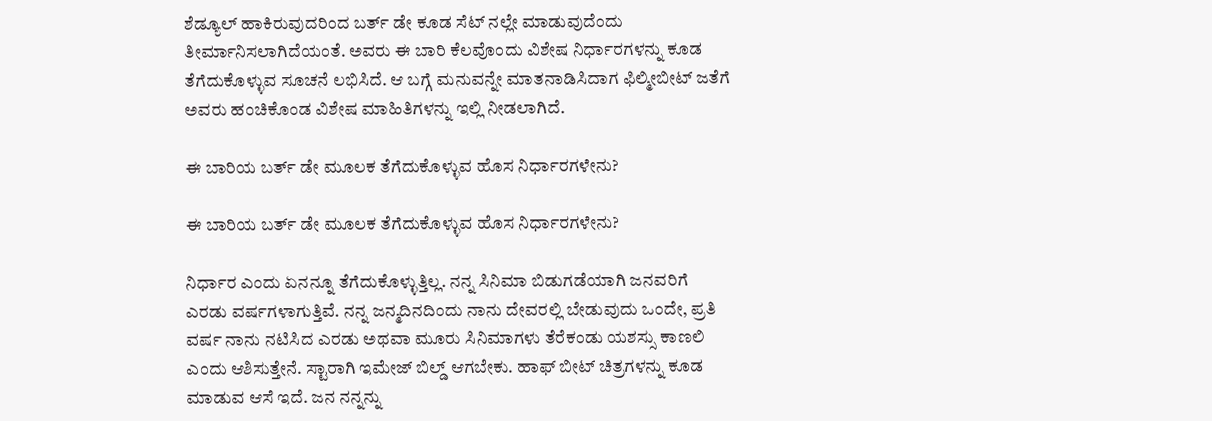ಶೆಡ್ಯೂಲ್ ಹಾಕಿರುವುದರಿಂದ ಬರ್ತ್ ಡೇ ಕೂಡ ಸೆಟ್ ನಲ್ಲೇ ಮಾಡುವುದೆಂದು ತೀರ್ಮಾನಿಸಲಾಗಿದೆಯಂತೆ. ಅವರು ಈ ಬಾರಿ ಕೆಲವೊಂದು ವಿಶೇಷ ನಿರ್ಧಾರಗಳನ್ನು ಕೂಡ ತೆಗೆದುಕೊಳ್ಳುವ ಸೂಚನೆ ಲಭಿಸಿದೆ. ಆ ಬಗ್ಗೆ ಮನುವನ್ನೇ ಮಾತನಾಡಿಸಿದಾಗ ಫಿಲ್ಮೀಬೀಟ್ ಜತೆಗೆ ಅವರು ಹಂಚಿಕೊಂಡ ವಿಶೇಷ ಮಾಹಿತಿಗಳನ್ನು ಇಲ್ಲಿ ನೀಡಲಾಗಿದೆ.

ಈ ಬಾರಿಯ ಬರ್ತ್ ಡೇ ಮೂಲಕ ತೆಗೆದುಕೊಳ್ಳುವ ಹೊಸ ನಿರ್ಧಾರಗಳೇನು?

ಈ ಬಾರಿಯ ಬರ್ತ್ ಡೇ ಮೂಲಕ ತೆಗೆದುಕೊಳ್ಳುವ ಹೊಸ ನಿರ್ಧಾರಗಳೇನು?

ನಿರ್ಧಾರ ಎಂದು ಏನನ್ನೂ ತೆಗೆದುಕೊಳ್ಳುತ್ತಿಲ್ಲ. ನನ್ನ ಸಿನಿಮಾ ಬಿಡುಗಡೆಯಾಗಿ ಜನವರಿಗೆ ಎರಡು ವರ್ಷಗಳಾಗುತ್ತಿವೆ. ನನ್ನ ಜನ್ಮದಿನದಿಂದು ನಾನು ದೇವರಲ್ಲಿ ಬೇಡುವುದು ಒಂದೇ, ಪ್ರತಿ ವರ್ಷ ನಾನು ನಟಿಸಿದ ಎರಡು ಅಥವಾ ಮೂರು ಸಿನಿಮಾಗಳು ತೆರೆಕಂಡು ಯಶಸ್ಸು ಕಾಣಲಿ ಎಂದು ಆಶಿಸುತ್ತೇನೆ. ಸ್ಟಾರಾಗಿ ಇಮೇಜ್ ಬಿಲ್ಡ್ ಆಗಬೇಕು. ಹಾಫ್ ಬೀಟ್ ಚಿತ್ರಗಳನ್ನು ಕೂಡ ಮಾಡುವ ಆಸೆ ಇದೆ. ಜನ ನನ್ನನ್ನು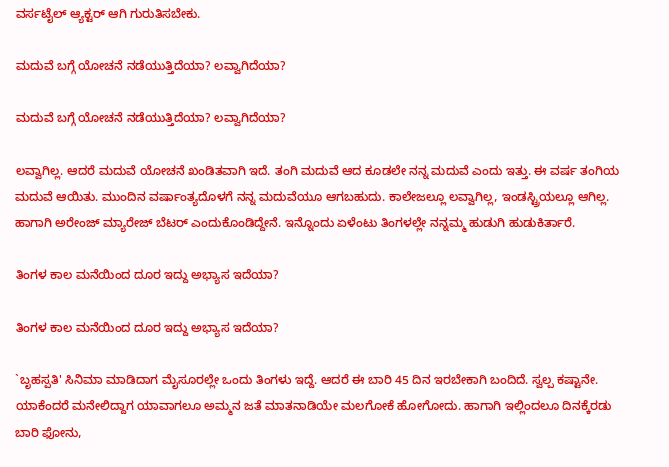ವರ್ಸಟೈಲ್ ಆ್ಯಕ್ಟರ್ ಆಗಿ ಗುರುತಿಸಬೇಕು.

ಮದುವೆ ಬಗ್ಗೆ ಯೋಚನೆ ನಡೆಯುತ್ತಿದೆಯಾ? ಲವ್ವಾಗಿದೆಯಾ?

ಮದುವೆ ಬಗ್ಗೆ ಯೋಚನೆ ನಡೆಯುತ್ತಿದೆಯಾ? ಲವ್ವಾಗಿದೆಯಾ?

ಲವ್ವಾಗಿಲ್ಲ. ಆದರೆ ಮದುವೆ ಯೋಚನೆ ಖಂಡಿತವಾಗಿ ಇದೆ. ತಂಗಿ ಮದುವೆ ಆದ ಕೂಡಲೇ ನನ್ನ ಮದುವೆ ಎಂದು ಇತ್ತು. ಈ ವರ್ಷ ತಂಗಿಯ ಮದುವೆ ಆಯಿತು. ಮುಂದಿನ ವರ್ಷಾಂತ್ಯದೊಳಗೆ ನನ್ನ ಮದುವೆಯೂ ಆಗಬಹುದು. ಕಾಲೇಜಲ್ಲೂ ಲವ್ವಾಗಿಲ್ಲ, ಇಂಡಸ್ಟ್ರಿಯಲ್ಲೂ ಆಗಿಲ್ಲ. ಹಾಗಾಗಿ ಅರೇಂಜ್ ಮ್ಯಾರೇಜ್ ಬೆಟರ್ ಎಂದುಕೊಂಡಿದ್ದೇನೆ. ಇನ್ನೊಂದು ಏಳೆಂಟು ತಿಂಗಳಲ್ಲೇ ನನ್ನಮ್ಮ ಹುಡುಗಿ ಹುಡುಕಿರ್ತಾರೆ.

ತಿಂಗಳ ಕಾಲ ಮನೆಯಿಂದ ದೂರ ಇದ್ದು ಅಭ್ಯಾಸ ಇದೆಯಾ?

ತಿಂಗಳ ಕಾಲ ಮನೆಯಿಂದ ದೂರ ಇದ್ದು ಅಭ್ಯಾಸ ಇದೆಯಾ?

`ಬೃಹಸ್ಪತಿ' ಸಿನಿಮಾ ಮಾಡಿದಾಗ ಮೈಸೂರಲ್ಲೇ ಒಂದು ತಿಂಗಳು ಇದ್ದೆ. ಆದರೆ ಈ ಬಾರಿ 45 ದಿನ ಇರಬೇಕಾಗಿ ಬಂದಿದೆ. ಸ್ವಲ್ಪ ಕಷ್ಟಾನೇ. ಯಾಕೆಂದರೆ ಮನೇಲಿದ್ದಾಗ ಯಾವಾಗಲೂ ಅಮ್ಮನ ಜತೆ ಮಾತನಾಡಿಯೇ ಮಲಗೋಕೆ ಹೋಗೋದು. ಹಾಗಾಗಿ ಇಲ್ಲಿಂದಲೂ ದಿನಕ್ಕೆರಡು ಬಾರಿ ಫೋನು,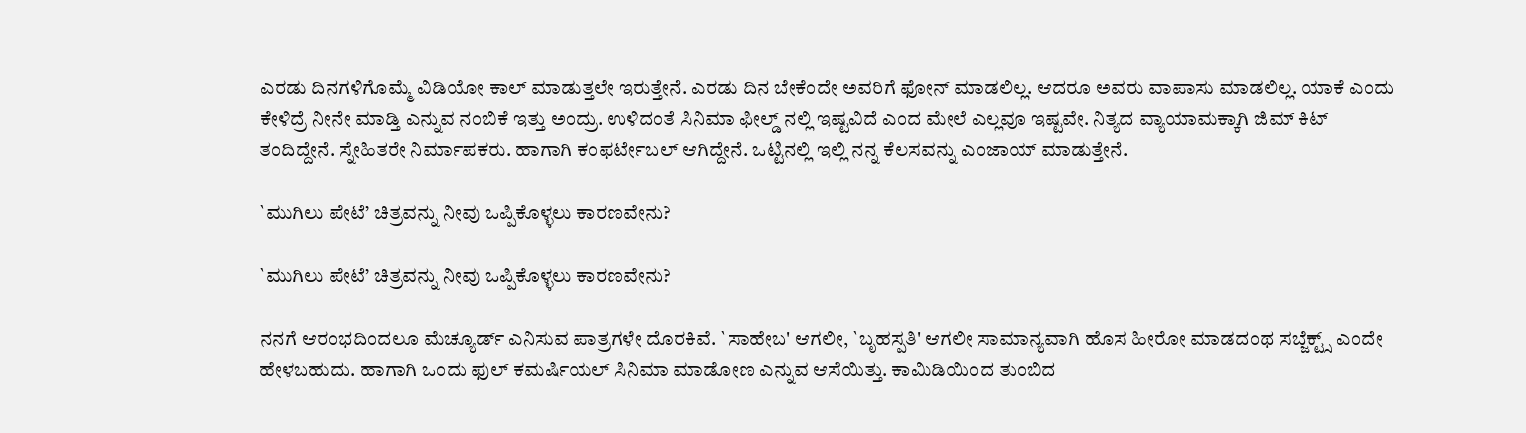ಎರಡು ದಿನಗಳಿಗೊಮ್ಮೆ ವಿಡಿಯೋ ಕಾಲ್ ಮಾಡುತ್ತಲೇ ಇರುತ್ತೇನೆ. ಎರಡು ದಿನ ಬೇಕೆಂದೇ ಅವರಿಗೆ ಫೋನ್ ಮಾಡಲಿಲ್ಲ. ಆದರೂ ಅವರು ವಾಪಾಸು ಮಾಡಲಿಲ್ಲ. ಯಾಕೆ ಎಂದು ಕೇಳಿದ್ರೆ ನೀನೇ ಮಾಡ್ತಿ ಎನ್ನುವ ನಂಬಿಕೆ ಇತ್ತು ಅಂದ್ರು. ಉಳಿದಂತೆ ಸಿನಿಮಾ ಫೀಲ್ಡ್ ನಲ್ಲಿ ಇಷ್ಟವಿದೆ ಎಂದ ಮೇಲೆ ಎಲ್ಲವೂ ಇಷ್ಟವೇ. ನಿತ್ಯದ ವ್ಯಾಯಾಮಕ್ಕಾಗಿ ಜಿಮ್ ಕಿಟ್ ತಂದಿದ್ದೇನೆ. ಸ್ನೇಹಿತರೇ ನಿರ್ಮಾಪಕರು. ಹಾಗಾಗಿ ಕಂಫರ್ಟೇಬಲ್ ಆಗಿದ್ದೇನೆ. ಒಟ್ಟಿನಲ್ಲಿ ಇಲ್ಲಿ ನನ್ನ ಕೆಲಸವನ್ನು ಎಂಜಾಯ್ ಮಾಡುತ್ತೇನೆ.

`ಮುಗಿಲು ಪೇಟೆ’ ಚಿತ್ರವನ್ನು ನೀವು ಒಪ್ಪಿಕೊಳ್ಳಲು ಕಾರಣವೇನು?

`ಮುಗಿಲು ಪೇಟೆ’ ಚಿತ್ರವನ್ನು ನೀವು ಒಪ್ಪಿಕೊಳ್ಳಲು ಕಾರಣವೇನು?

ನನಗೆ ಆರಂಭದಿಂದಲೂ ಮೆಚ್ಯೂರ್ಡ್ ಎನಿಸುವ ಪಾತ್ರಗಳೇ ದೊರಕಿವೆ. `ಸಾಹೇಬ' ಆಗಲೀ, `ಬೃಹಸ್ಪತಿ' ಆಗಲೀ ಸಾಮಾನ್ಯವಾಗಿ ಹೊಸ ಹೀರೋ ಮಾಡದಂಥ ಸಬ್ಜೆಕ್ಟ್ಸ್ ಎಂದೇ ಹೇಳಬಹುದು. ಹಾಗಾಗಿ ಒಂದು ಫುಲ್ ಕಮರ್ಷಿಯಲ್ ಸಿನಿಮಾ ಮಾಡೋಣ ಎನ್ನುವ ಆಸೆಯಿತ್ತು. ಕಾಮಿಡಿಯಿಂದ ತುಂಬಿದ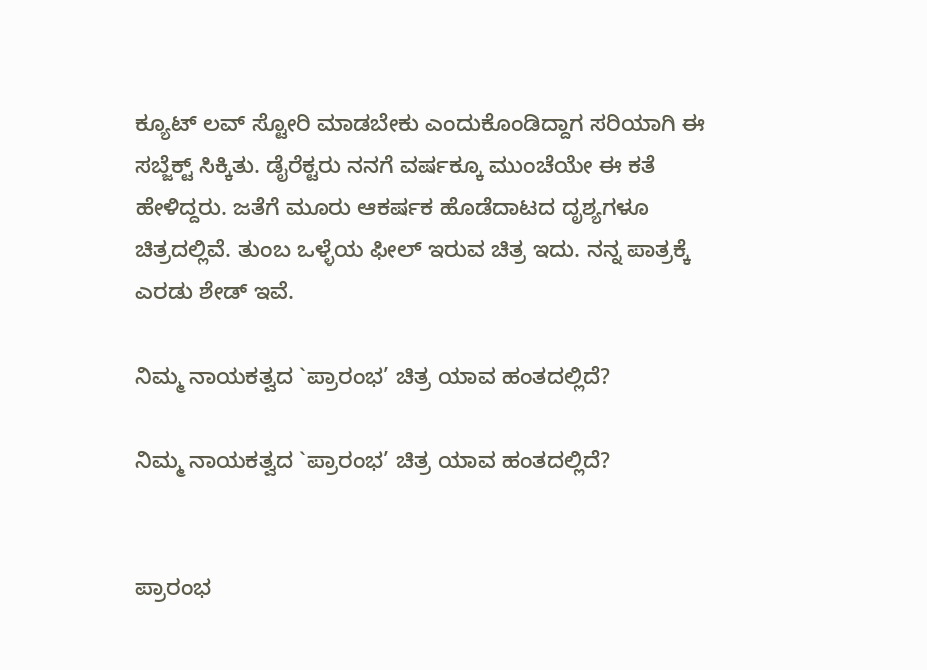ಕ್ಯೂಟ್ ಲವ್ ಸ್ಟೋರಿ ಮಾಡಬೇಕು ಎಂದುಕೊಂಡಿದ್ದಾಗ ಸರಿಯಾಗಿ ಈ ಸಬ್ಜೆಕ್ಟ್ ಸಿಕ್ಕಿತು. ಡೈರೆಕ್ಟರು ನನಗೆ ವರ್ಷಕ್ಕೂ ಮುಂಚೆಯೇ ಈ ಕತೆ ಹೇಳಿದ್ದರು. ಜತೆಗೆ ಮೂರು ಆಕರ್ಷಕ ಹೊಡೆದಾಟದ ದೃಶ್ಯಗಳೂ ಚಿತ್ರದಲ್ಲಿವೆ. ತುಂಬ ಒಳ್ಳೆಯ ಫೀಲ್ ಇರುವ ಚಿತ್ರ ಇದು. ನನ್ನ ಪಾತ್ರಕ್ಕೆ ಎರಡು ಶೇಡ್ ಇವೆ.

ನಿಮ್ಮ ನಾಯಕತ್ವದ `ಪ್ರಾರಂಭ’ ಚಿತ್ರ ಯಾವ ಹಂತದಲ್ಲಿದೆ?

ನಿಮ್ಮ ನಾಯಕತ್ವದ `ಪ್ರಾರಂಭ’ ಚಿತ್ರ ಯಾವ ಹಂತದಲ್ಲಿದೆ?


ಪ್ರಾರಂಭ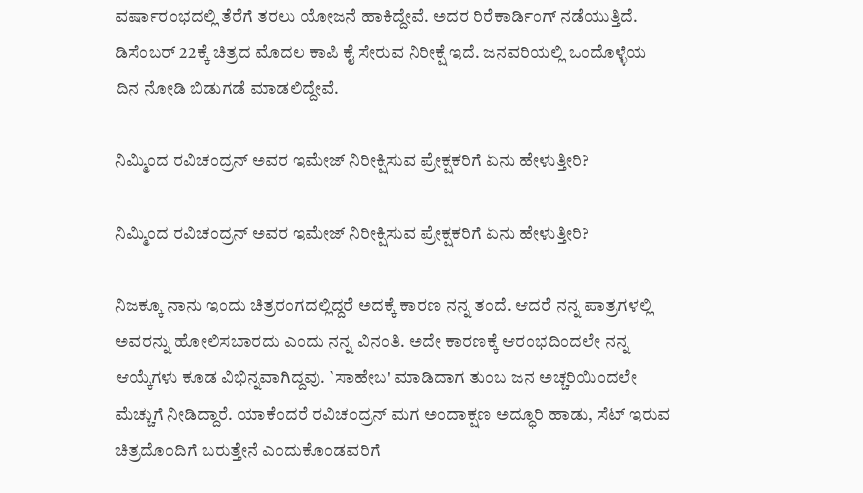ವರ್ಷಾರಂಭದಲ್ಲಿ ತೆರೆಗೆ ತರಲು ಯೋಜನೆ ಹಾಕಿದ್ದೇವೆ. ಅದರ ರಿರೆಕಾರ್ಡಿಂಗ್ ನಡೆಯುತ್ತಿದೆ. ಡಿಸೆಂಬರ್ 22ಕ್ಕೆ ಚಿತ್ರದ ಮೊದಲ ಕಾಪಿ ಕೈ ಸೇರುವ ನಿರೀಕ್ಷೆ ಇದೆ. ಜನವರಿಯಲ್ಲಿ ಒಂದೊಳ್ಳೆಯ ದಿನ ನೋಡಿ ಬಿಡುಗಡೆ ಮಾಡಲಿದ್ದೇವೆ.

ನಿಮ್ಮಿಂದ ರವಿಚಂದ್ರನ್ ಅವರ ಇಮೇಜ್ ನಿರೀಕ್ಷಿಸುವ ಪ್ರೇಕ್ಷಕರಿಗೆ ಏನು ಹೇಳುತ್ತೀರಿ?

ನಿಮ್ಮಿಂದ ರವಿಚಂದ್ರನ್ ಅವರ ಇಮೇಜ್ ನಿರೀಕ್ಷಿಸುವ ಪ್ರೇಕ್ಷಕರಿಗೆ ಏನು ಹೇಳುತ್ತೀರಿ?

ನಿಜಕ್ಕೂ ನಾನು ಇಂದು ಚಿತ್ರರಂಗದಲ್ಲಿದ್ದರೆ ಅದಕ್ಕೆ ಕಾರಣ ನನ್ನ ತಂದೆ. ಆದರೆ ನನ್ನ ಪಾತ್ರಗಳಲ್ಲಿ ಅವರನ್ನು ಹೋಲಿಸಬಾರದು ಎಂದು ನನ್ನ ವಿನಂತಿ. ಅದೇ ಕಾರಣಕ್ಕೆ ಆರಂಭದಿಂದಲೇ ನನ್ನ ಆಯ್ಕೆಗಳು ಕೂಡ ವಿಭಿನ್ನವಾಗಿದ್ದವು. `ಸಾಹೇಬ' ಮಾಡಿದಾಗ ತುಂಬ ಜನ ಅಚ್ಚರಿಯಿಂದಲೇ ಮೆಚ್ಚುಗೆ ನೀಡಿದ್ದಾರೆ. ಯಾಕೆಂದರೆ ರವಿಚಂದ್ರನ್ ಮಗ ಅಂದಾಕ್ಷಣ ಅದ್ಧೂರಿ ಹಾಡು, ಸೆಟ್ ಇರುವ ಚಿತ್ರದೊಂದಿಗೆ ಬರುತ್ತೇನೆ ಎಂದುಕೊಂಡವರಿಗೆ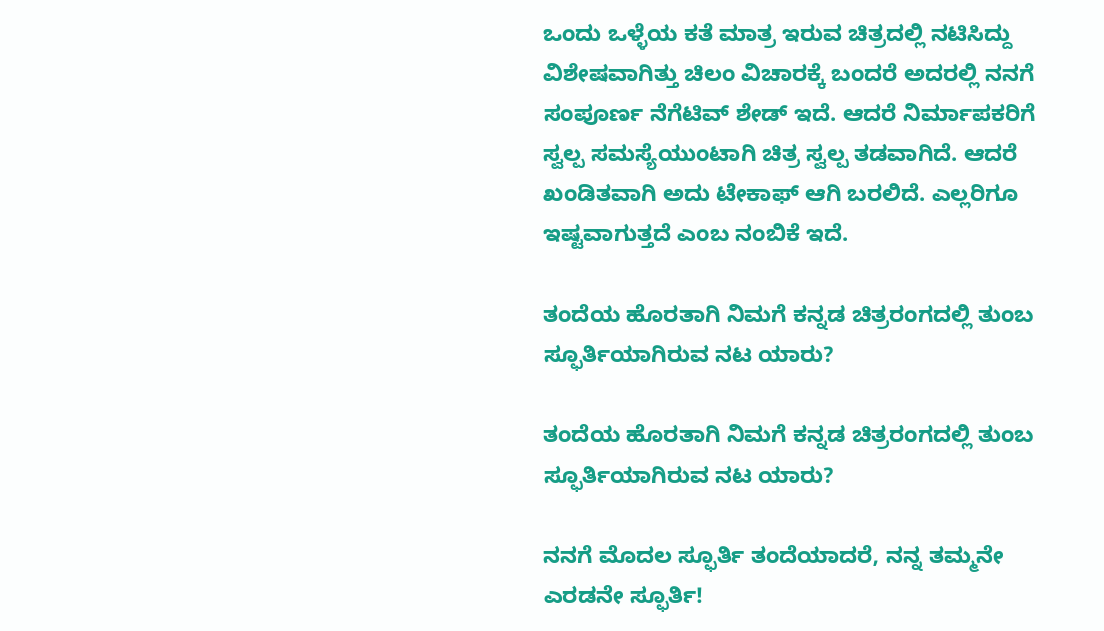ಒಂದು ಒಳ್ಳೆಯ ಕತೆ ಮಾತ್ರ ಇರುವ ಚಿತ್ರದಲ್ಲಿ ನಟಿಸಿದ್ದು ವಿಶೇಷವಾಗಿತ್ತು ಚಿಲಂ ವಿಚಾರಕ್ಕೆ ಬಂದರೆ ಅದರಲ್ಲಿ ನನಗೆ ಸಂಪೂರ್ಣ ನೆಗೆಟಿವ್ ಶೇಡ್ ಇದೆ. ಆದರೆ ನಿರ್ಮಾಪಕರಿಗೆ ಸ್ವಲ್ಪ ಸಮಸ್ಯೆಯುಂಟಾಗಿ ಚಿತ್ರ ಸ್ವಲ್ಪ ತಡವಾಗಿದೆ. ಆದರೆ ಖಂಡಿತವಾಗಿ ಅದು ಟೇಕಾಫ್ ಆಗಿ ಬರಲಿದೆ. ಎಲ್ಲರಿಗೂ ಇಷ್ಟವಾಗುತ್ತದೆ ಎಂಬ ನಂಬಿಕೆ ಇದೆ.

ತಂದೆಯ ಹೊರತಾಗಿ ನಿಮಗೆ ಕನ್ನಡ ಚಿತ್ರರಂಗದಲ್ಲಿ ತುಂಬ ಸ್ಫೂರ್ತಿಯಾಗಿರುವ ನಟ ಯಾರು?

ತಂದೆಯ ಹೊರತಾಗಿ ನಿಮಗೆ ಕನ್ನಡ ಚಿತ್ರರಂಗದಲ್ಲಿ ತುಂಬ ಸ್ಫೂರ್ತಿಯಾಗಿರುವ ನಟ ಯಾರು?

ನನಗೆ ಮೊದಲ ಸ್ಫೂರ್ತಿ ತಂದೆಯಾದರೆ, ನನ್ನ ತಮ್ಮನೇ ಎರಡನೇ ಸ್ಫೂರ್ತಿ!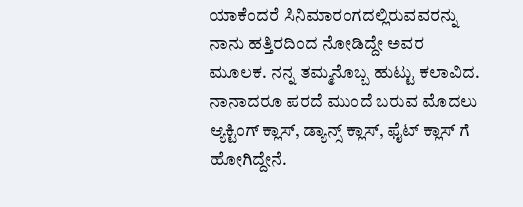ಯಾಕೆಂದರೆ ಸಿನಿಮಾರಂಗದಲ್ಲಿರುವವರನ್ನು ನಾನು ಹತ್ತಿರದಿಂದ ನೋಡಿದ್ದೇ ಅವರ ಮೂಲಕ. ನನ್ನ ತಮ್ಮನೊಬ್ಬ ಹುಟ್ಟು ಕಲಾವಿದ. ನಾನಾದರೂ ಪರದೆ ಮುಂದೆ ಬರುವ ಮೊದಲು ಆ್ಯಕ್ಟಿಂಗ್ ಕ್ಲಾಸ್, ಡ್ಯಾನ್ಸ್ ಕ್ಲಾಸ್, ಫೈಟ್ ಕ್ಲಾಸ್ ಗೆ ಹೋಗಿದ್ದೇನೆ.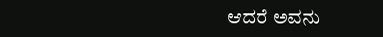ಆದರೆ ಅವನು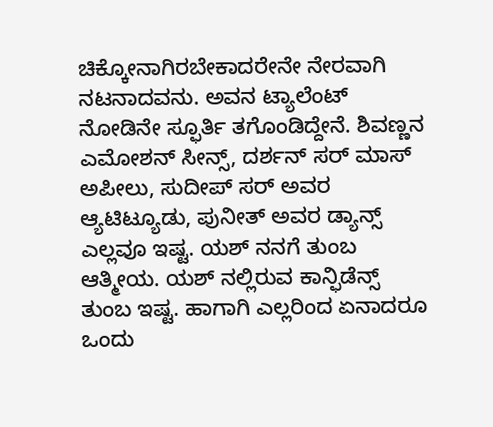ಚಿಕ್ಕೋನಾಗಿರಬೇಕಾದರೇನೇ ನೇರವಾಗಿ ನಟನಾದವನು. ಅವನ ಟ್ಯಾಲೆಂಟ್ ನೋಡಿನೇ ಸ್ಫೂರ್ತಿ ತಗೊಂಡಿದ್ದೇನೆ. ಶಿವಣ್ಣನ ಎಮೋಶನ್ ಸೀನ್ಸ್, ದರ್ಶನ್ ಸರ್ ಮಾಸ್ ಅಪೀಲು, ಸುದೀಪ್ ಸರ್ ಅವರ ಆ್ಯಟಿಟ್ಯೂಡು, ಪುನೀತ್ ಅವರ ಡ್ಯಾನ್ಸ್ ಎಲ್ಲವೂ ಇಷ್ಟ. ಯಶ್ ನನಗೆ ತುಂಬ ಆತ್ಮೀಯ. ಯಶ್ ನಲ್ಲಿರುವ ಕಾನ್ಫಿಡೆನ್ಸ್ ತುಂಬ ಇಷ್ಟ. ಹಾಗಾಗಿ ಎಲ್ಲರಿಂದ ಏನಾದರೂ ಒಂದು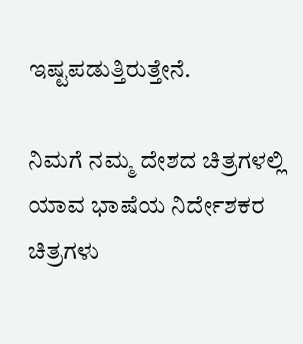ಇಷ್ಟಪಡುತ್ತಿರುತ್ತೇನೆ.

ನಿಮಗೆ ನಮ್ಮ ದೇಶದ ಚಿತ್ರಗಳಲ್ಲಿ ಯಾವ ಭಾಷೆಯ ನಿರ್ದೇಶಕರ ಚಿತ್ರಗಳು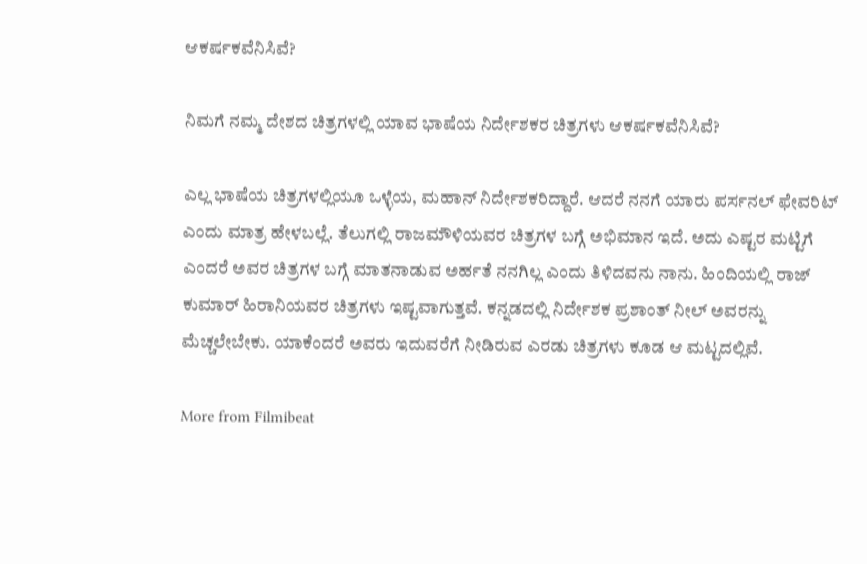ಆಕರ್ಷಕವೆನಿಸಿವೆ?

ನಿಮಗೆ ನಮ್ಮ ದೇಶದ ಚಿತ್ರಗಳಲ್ಲಿ ಯಾವ ಭಾಷೆಯ ನಿರ್ದೇಶಕರ ಚಿತ್ರಗಳು ಆಕರ್ಷಕವೆನಿಸಿವೆ?

ಎಲ್ಲ ಭಾಷೆಯ ಚಿತ್ರಗಳಲ್ಲಿಯೂ ಒಳ್ಳೆಯ, ಮಹಾನ್ ನಿರ್ದೇಶಕರಿದ್ದಾರೆ. ಆದರೆ ನನಗೆ ಯಾರು ಪರ್ಸನಲ್ ಫೇವರಿಟ್ ಎಂದು ಮಾತ್ರ ಹೇಳಬಲ್ಲೆ. ತೆಲುಗಲ್ಲಿ ರಾಜಮೌಳಿಯವರ ಚಿತ್ರಗಳ ಬಗ್ಗೆ ಅಭಿಮಾನ ಇದೆ. ಅದು ಎಷ್ಟರ ಮಟ್ಟಿಗೆ ಎಂದರೆ ಅವರ ಚಿತ್ರಗಳ ಬಗ್ಗೆ ಮಾತನಾಡುವ ಅರ್ಹತೆ ನನಗಿಲ್ಲ ಎಂದು ತಿಳಿದವನು ನಾನು. ಹಿಂದಿಯಲ್ಲಿ ರಾಜ್ ಕುಮಾರ್ ಹಿರಾನಿಯವರ ಚಿತ್ರಗಳು ಇಷ್ಟವಾಗುತ್ತವೆ. ಕನ್ನಡದಲ್ಲಿ ನಿರ್ದೇಶಕ ಪ್ರಶಾಂತ್ ನೀಲ್ ಅವರನ್ನು ಮೆಚ್ಚಲೇಬೇಕು. ಯಾಕೆಂದರೆ ಅವರು ಇದುವರೆಗೆ ನೀಡಿರುವ ಎರಡು ಚಿತ್ರಗಳು ಕೂಡ ಆ ಮಟ್ಟದಲ್ಲಿವೆ.

More from Filmibeat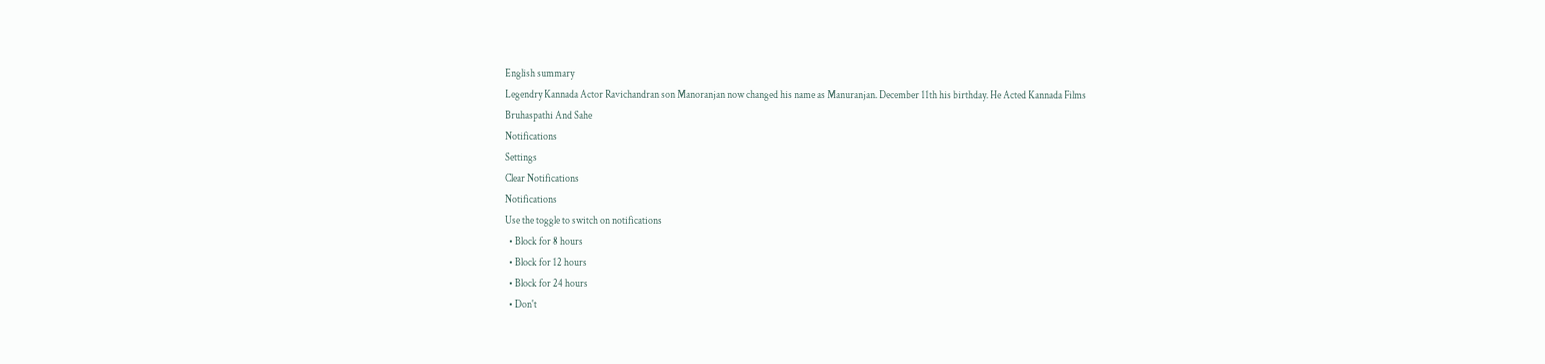English summary
Legendry Kannada Actor Ravichandran son Manoranjan now changed his name as Manuranjan. December 11th his birthday. He Acted Kannada Films Bruhaspathi And Sahe
Notifications
Settings
Clear Notifications
Notifications
Use the toggle to switch on notifications
  • Block for 8 hours
  • Block for 12 hours
  • Block for 24 hours
  • Don't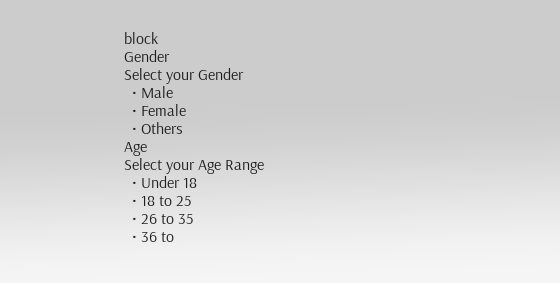block
Gender
Select your Gender
  • Male
  • Female
  • Others
Age
Select your Age Range
  • Under 18
  • 18 to 25
  • 26 to 35
  • 36 to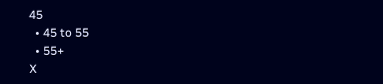45
  • 45 to 55
  • 55+
X